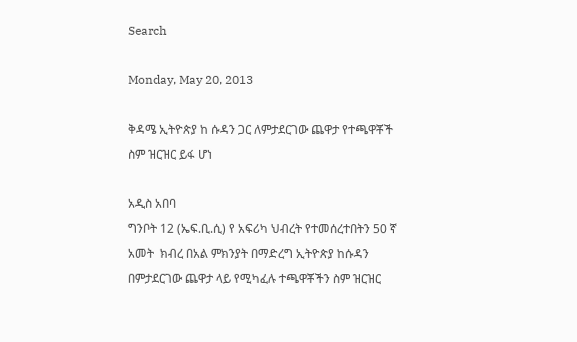Search

Monday, May 20, 2013

ቅዳሜ ኢትዮጵያ ከ ሱዳን ጋር ለምታደርገው ጨዋታ የተጫዋቾች ስም ዝርዝር ይፋ ሆነ

አዲስ አበባ
ግንቦት 12 (ኤፍ.ቢ.ሲ) የ አፍሪካ ህብረት የተመሰረተበትን 50 ኛ አመት  ክብረ በአል ምክንያት በማድረግ ኢትዮጵያ ከሱዳን በምታደርገው ጨዋታ ላይ የሚካፈሉ ተጫዋቾችን ስም ዝርዝር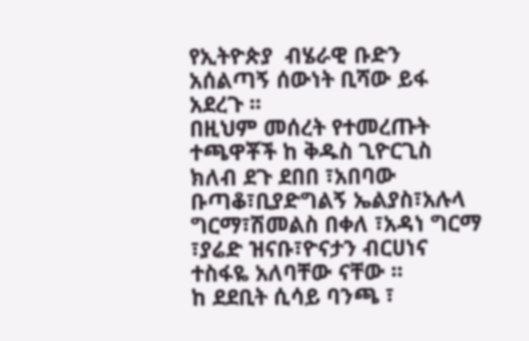የኢትዮጵያ  ብሄራዊ ቡድን አሰልጣኝ ሰውነት ቢሻው ይፋ አደረጉ ፡፡
በዚህም መሰረት የተመረጡት ተጫዋቾች ከ ቅዱስ ጊዮርጊስ ክለብ ደጉ ደበበ ፣አበባው ቡጣቆ፣ቢያድግልኝ ኤልያስ፣አሉላ ግርማ፣ሽመልስ በቀለ ፣አዳነ ግርማ ፣ያሬድ ዝናቡ፣ዮናታን ብርሀነና ተስፋዬ አለባቸው ናቸው ፡፡
ከ ደደቢት ሲሳይ ባንጫ ፣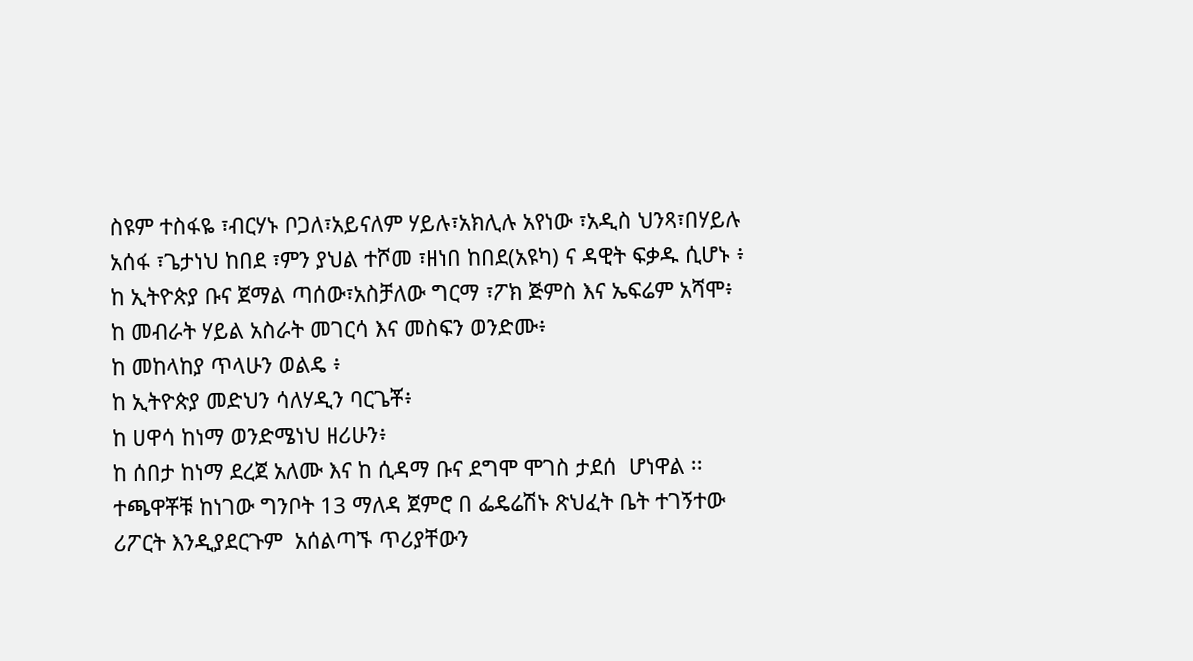ስዩም ተስፋዬ ፣ብርሃኑ ቦጋለ፣አይናለም ሃይሉ፣አክሊሉ አየነው ፣አዲስ ህንጻ፣በሃይሉ አሰፋ ፣ጌታነህ ከበደ ፣ምን ያህል ተሾመ ፣ዘነበ ከበደ(አዩካ) ና ዳዊት ፍቃዱ ሲሆኑ ፥
ከ ኢትዮጵያ ቡና ጀማል ጣሰው፣አስቻለው ግርማ ፣ፖክ ጅምስ እና ኤፍሬም አሻሞ፥
ከ መብራት ሃይል አስራት መገርሳ እና መስፍን ወንድሙ፥
ከ መከላከያ ጥላሁን ወልዴ ፥
ከ ኢትዮጵያ መድህን ሳለሃዲን ባርጌቾ፥
ከ ሀዋሳ ከነማ ወንድሜነህ ዘሪሁን፥
ከ ሰበታ ከነማ ደረጀ አለሙ እና ከ ሲዳማ ቡና ደግሞ ሞገስ ታደሰ  ሆነዋል ፡፡
ተጫዋቾቹ ከነገው ግንቦት 13 ማለዳ ጀምሮ በ ፌዴሬሽኑ ጽህፈት ቤት ተገኝተው ሪፖርት እንዲያደርጉም  አሰልጣኙ ጥሪያቸውን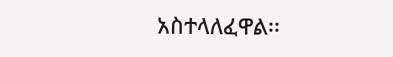አስተላለፈዋል፡፡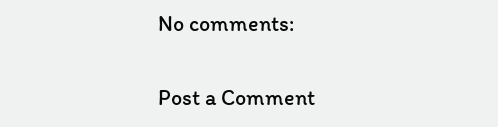No comments:

Post a Comment